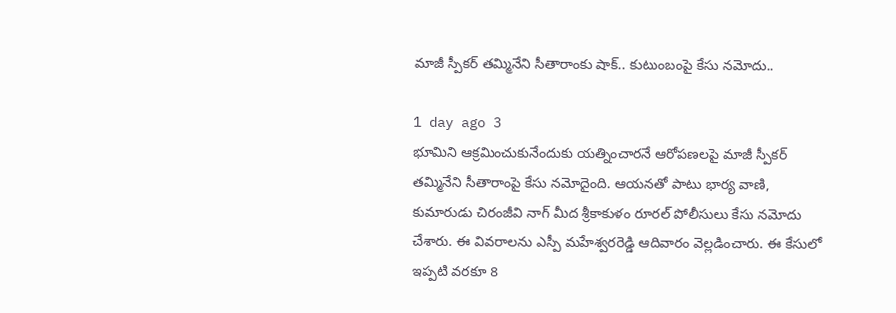మాజీ స్పీకర్ తమ్మినేని సీతారాంకు షాక్.. కుటుంబంపై కేసు నమోదు..

1 day ago 3
భూమిని ఆక్రమించుకునేందుకు యత్నించారనే ఆరోపణలపై మాజీ స్పీకర్ తమ్మినేని సీతారాంపై కేసు నమోదైంది. ఆయనతో పాటు భార్య వాణి, కుమారుడు చిరంజీవి నాగ్ మీద శ్రీకాకుళం రూరల్ పోలీసులు కేసు నమోదు చేశారు. ఈ వివరాలను ఎస్పీ మహేశ్వరరెడ్డి ఆదివారం వెల్లడించారు. ఈ కేసులో ఇప్పటి వరకూ 8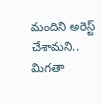మందిని అరెస్ట్ చేశామని.. మిగతా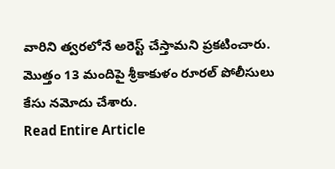వారిని త్వరలోనే అరెస్ట్ చేస్తామని ప్రకటించారు. మొత్తం 13 మందిపై శ్రీకాకుళం రూరల్ పోలీసులు కేసు నమోదు చేశారు.
Read Entire Article